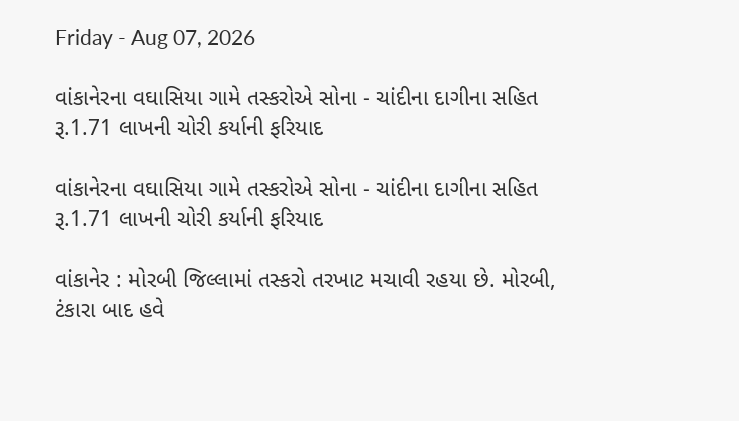Friday - Aug 07, 2026

વાંકાનેરના વઘાસિયા ગામે તસ્કરોએ સોના - ચાંદીના દાગીના સહિત રૂ.1.71 લાખની ચોરી કર્યાની ફરિયાદ

વાંકાનેરના વઘાસિયા ગામે તસ્કરોએ સોના - ચાંદીના દાગીના સહિત રૂ.1.71 લાખની ચોરી કર્યાની ફરિયાદ

વાંકાનેર : મોરબી જિલ્લામાં તસ્કરો તરખાટ મચાવી રહયા છે. મોરબી, ટંકારા બાદ હવે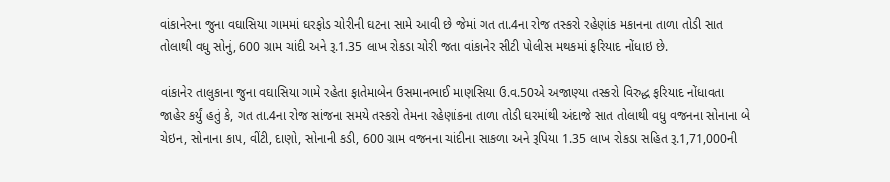વાંકાનેરના જુના વઘાસિયા ગામમાં ઘરફોડ ચોરીની ઘટના સામે આવી છે જેમાં ગત તા.4ના રોજ તસ્કરો રહેણાંક મકાનના તાળા તોડી સાત તોલાથી વધુ સોનું, 600 ગ્રામ ચાંદી અને રૂ.1.35 લાખ રોકડા ચોરી જતા વાંકાનેર સીટી પોલીસ મથકમાં ફરિયાદ નોંધાઇ છે.

વાંકાનેર તાલુકાના જુના વઘાસિયા ગામે રહેતા ફાતેમાબેન ઉસમાનભાઈ માણસિયા ઉ.વ.50એ અજાણ્યા તસ્કરો વિરુદ્ધ ફરિયાદ નોંધાવતા જાહેર કર્યું હતું કે, ગત તા.4ના રોજ સાંજના સમયે તસ્કરો તેમના રહેણાંકના તાળા તોડી ઘરમાંથી અંદાજે સાત તોલાથી વધુ વજનના સોનાના બે ચેઇન, સોનાના કાપ, વીંટી, દાણો, સોનાની કડી, 600 ગ્રામ વજનના ચાંદીના સાકળા અને રૂપિયા 1.35 લાખ રોકડા સહિત રૂ.1,71,000ની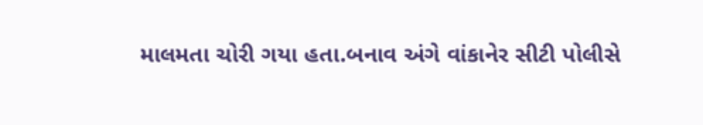માલમતા ચોરી ગયા હતા.બનાવ અંગે વાંકાનેર સીટી પોલીસે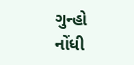ગુન્હો નોંધી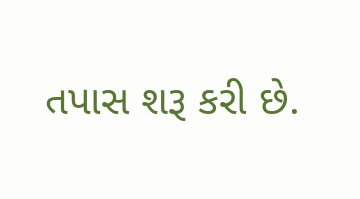તપાસ શરૂ કરી છે.